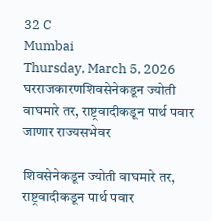32 C
Mumbai
Thursday, March 5, 2026
घरराजकारणशिवसेनेकडून ज्योती वाघमारे तर, राष्ट्रवादीकडून पार्थ पवार जाणार राज्यसभेवर

शिवसेनेकडून ज्योती वाघमारे तर, राष्ट्रवादीकडून पार्थ पवार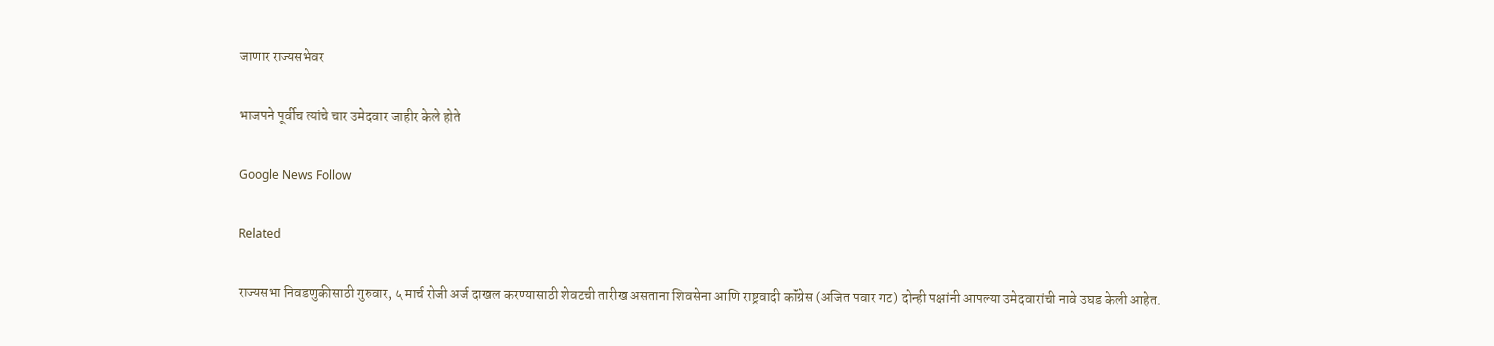जाणार राज्यसभेवर

भाजपने पूर्वीच त्यांचे चार उमेदवार जाहीर केले होते

Google News Follow

Related

राज्यसभा निवडणुकीसाठी गुरुवार, ५ मार्च रोजी अर्ज दाखल करण्यासाठी शेवटची तारीख असताना शिवसेना आणि राष्ट्रवादी कॉंग्रेस (अजित पवार गट) दोन्ही पक्षांनी आपल्या उमेदवारांची नावे उघड केली आहेत.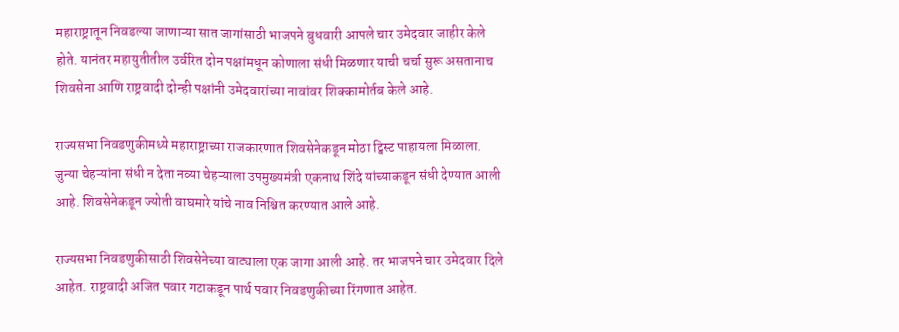महाराष्ट्रातून निवडल्या जाणाऱ्या सात जागांसाठी भाजपने बुधवारी आपले चार उमेदवार जाहीर केले होते. यानंतर महायुतीतील उर्वरित दोन पक्षांमधून कोणाला संधी मिळणार याची चर्चा सुरू असतानाच शिवसेना आणि राष्ट्रवादी दोन्ही पक्षांनी उमेदवारांच्या नावांवर शिक्कामोर्तब केले आहे.

राज्यसभा निवडणुकीमध्ये महाराष्ट्राच्या राजकारणात शिवसेनेकडून मोठा ट्विस्ट पाहायला मिळाला. जुन्या चेहऱ्यांना संधी न देता नव्या चेहऱ्याला उपमुख्यमंत्री एकनाथ शिंदे यांच्याकडून संधी देण्यात आली आहे. शिवसेनेकडून ज्योती वाघमारे यांचे नाव निश्चित करण्यात आले आहे.

राज्यसभा निवडणुकीसाठी शिवसेनेच्या वाट्याला एक जागा आली आहे. तर भाजपने चार उमेदवार दिले आहेत. राष्ट्रवादी अजित पवार गटाकडून पार्थ पवार निवडणुकीच्या रिंगणात आहेत.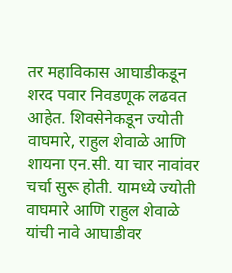तर महाविकास आघाडीकडून शरद पवार निवडणूक लढवत आहेत. शिवसेनेकडून ज्योती वाघमारे, राहुल शेवाळे आणि शायना एन.सी. या चार नावांवर चर्चा सुरू होती. यामध्ये ज्योती वाघमारे आणि राहुल शेवाळे यांची नावे आघाडीवर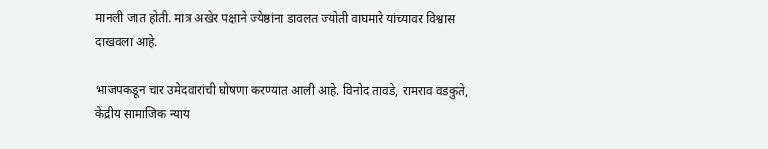मानली जात होती. मात्र अखेर पक्षाने ज्येष्ठांना डावलत ज्योती वाघमारे यांच्यावर विश्वास दाखवला आहे.

भाजपकडून चार उमेदवारांची घोषणा करण्यात आली आहे. विनोद तावडे, रामराव वडकुते, केंद्रीय सामाजिक न्याय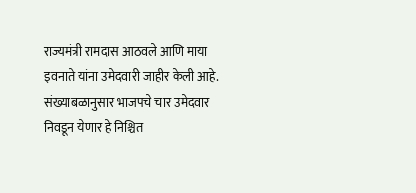राज्यमंत्री रामदास आठवले आणि माया इवनाते यांना उमेदवारी जाहीर केली आहे. संख्याबळानुसार भाजपचे चार उमेदवार निवडून येणार हे निश्चित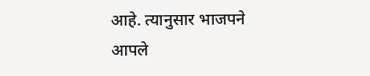आहे. त्यानुसार भाजपने आपले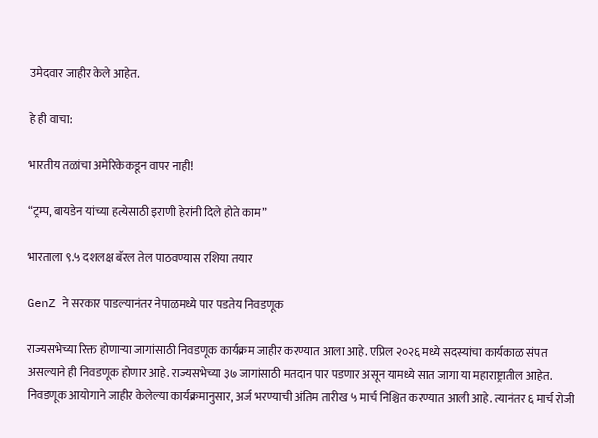उमेदवार जाहीर केले आहेत.

हे ही वाचा:

भारतीय तळांचा अमेरिकेकडून वापर नाही!

“ट्रम्प, बायडेन यांच्या हत्येसाठी इराणी हेरांनी दिले होते काम”

भारताला ९.५ दशलक्ष बॅरल तेल पाठवण्यास रशिया तयार

GenZ ने सरकार पाडल्यानंतर नेपाळमध्ये पार पडतेय निवडणूक

राज्यसभेच्या रिक्त होणाऱ्या जागांसाठी निवडणूक कार्यक्रम जाहीर करण्यात आला आहे. एप्रिल २०२६ मध्ये सदस्यांचा कार्यकाळ संपत असल्याने ही निवडणूक होणार आहे. राज्यसभेच्या ३७ जागांसाठी मतदान पार पडणार असून यामध्ये सात जागा या महाराष्ट्रातील आहेत. निवडणूक आयोगाने जाहीर केलेल्या कार्यक्रमानुसार, अर्ज भरण्याची अंतिम तारीख ५ मार्च निश्चित करण्यात आली आहे. त्यानंतर ६ मार्च रोजी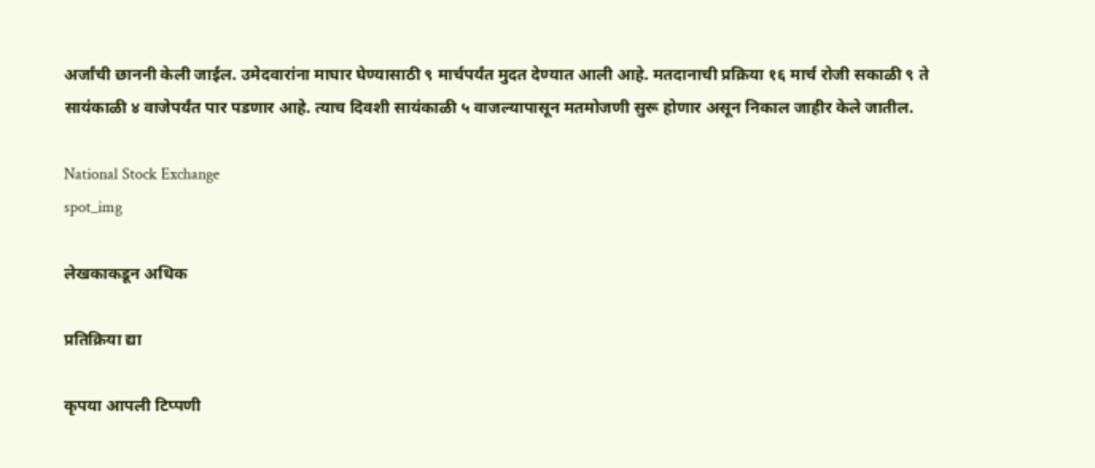अर्जांची छाननी केली जाईल. उमेदवारांना माघार घेण्यासाठी ९ मार्चपर्यंत मुदत देण्यात आली आहे. मतदानाची प्रक्रिया १६ मार्च रोजी सकाळी ९ ते सायंकाळी ४ वाजेपर्यंत पार पडणार आहे. त्याच दिवशी सायंकाळी ५ वाजल्यापासून मतमोजणी सुरू होणार असून निकाल जाहीर केले जातील.

National Stock Exchange
spot_img

लेखकाकडून अधिक

प्रतिक्रिया द्या

कृपया आपली टिप्पणी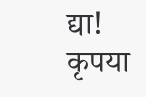द्या!
कृपया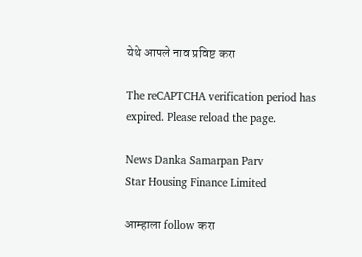येथे आपले नाव प्रविष्ट करा

The reCAPTCHA verification period has expired. Please reload the page.

News Danka Samarpan Parv
Star Housing Finance Limited

आम्हाला follow करा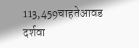113,459चाहतेआवड दर्शवा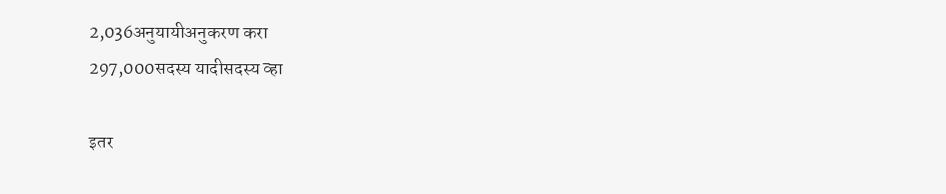2,036अनुयायीअनुकरण करा
297,000सदस्य यादीसदस्य व्हा

इतर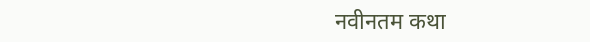नवीनतम कथा